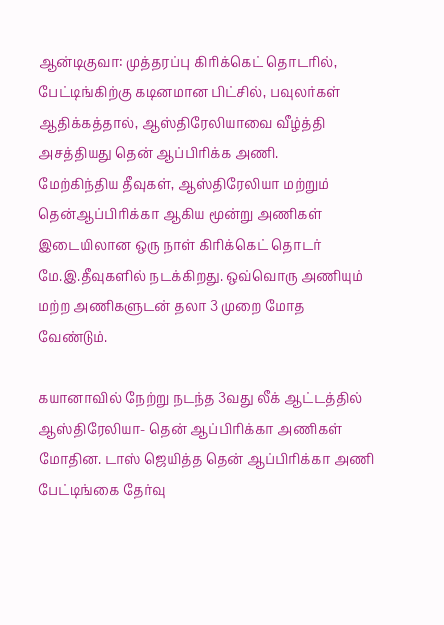ஆன்டிகுவா: முத்தரப்பு கிரிக்கெட் தொடரில், பேட்டிங்கிற்கு கடினமான பிட்சில், பவுலர்கள் ஆதிக்கத்தால், ஆஸ்திரேலியாவை வீழ்த்தி அசத்தியது தென் ஆப்பிரிக்க அணி.
மேற்கிந்திய தீவுகள், ஆஸ்திரேலியா மற்றும் தென்ஆப்பிரிக்கா ஆகிய மூன்று அணிகள் இடையிலான ஒரு நாள் கிரிக்கெட் தொடர் மே.இ.தீவுகளில் நடக்கிறது. ஒவ்வொரு அணியும் மற்ற அணிகளுடன் தலா 3 முறை மோத வேண்டும்.

கயானாவில் நேற்று நடந்த 3வது லீக் ஆட்டத்தில் ஆஸ்திரேலியா- தென் ஆப்பிரிக்கா அணிகள் மோதின. டாஸ் ஜெயித்த தென் ஆப்பிரிக்கா அணி பேட்டிங்கை தேர்வு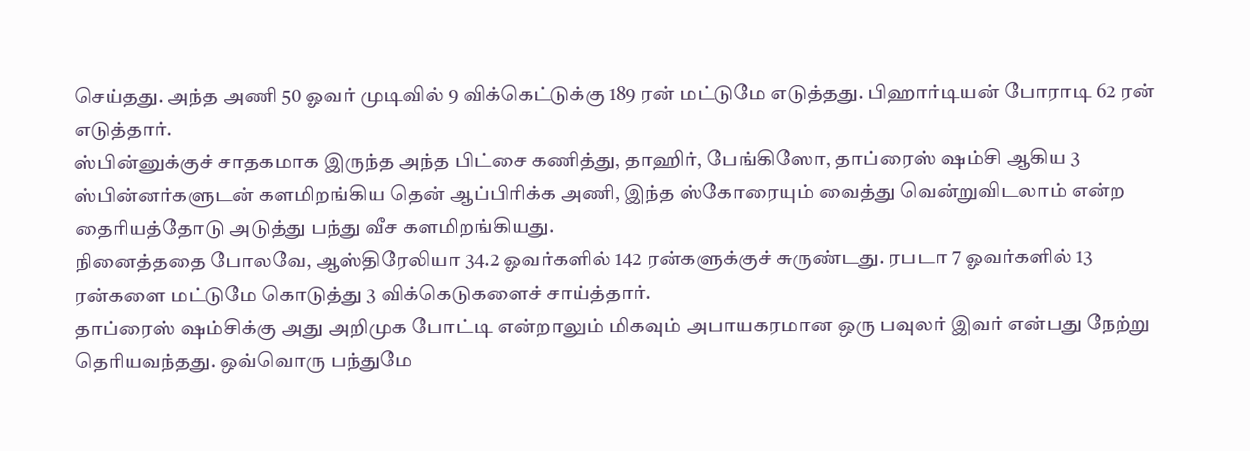செய்தது. அந்த அணி 50 ஓவர் முடிவில் 9 விக்கெட்டுக்கு 189 ரன் மட்டுமே எடுத்தது. பிஹார்டியன் போராடி 62 ரன் எடுத்தார்.
ஸ்பின்னுக்குச் சாதகமாக இருந்த அந்த பிட்சை கணித்து, தாஹிர், பேங்கிஸோ, தாப்ரைஸ் ஷம்சி ஆகிய 3 ஸ்பின்னர்களுடன் களமிறங்கிய தென் ஆப்பிரிக்க அணி, இந்த ஸ்கோரையும் வைத்து வென்றுவிடலாம் என்ற தைரியத்தோடு அடுத்து பந்து வீச களமிறங்கியது.
நினைத்ததை போலவே, ஆஸ்திரேலியா 34.2 ஓவர்களில் 142 ரன்களுக்குச் சுருண்டது. ரபடா 7 ஓவர்களில் 13 ரன்களை மட்டுமே கொடுத்து 3 விக்கெடுகளைச் சாய்த்தார்.
தாப்ரைஸ் ஷம்சிக்கு அது அறிமுக போட்டி என்றாலும் மிகவும் அபாயகரமான ஒரு பவுலர் இவர் என்பது நேற்று தெரியவந்தது. ஒவ்வொரு பந்துமே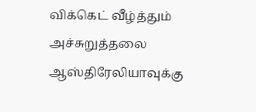விக்கெட் வீழ்த்தும் அச்சுறுத்தலை ஆஸ்திரேலியாவுக்கு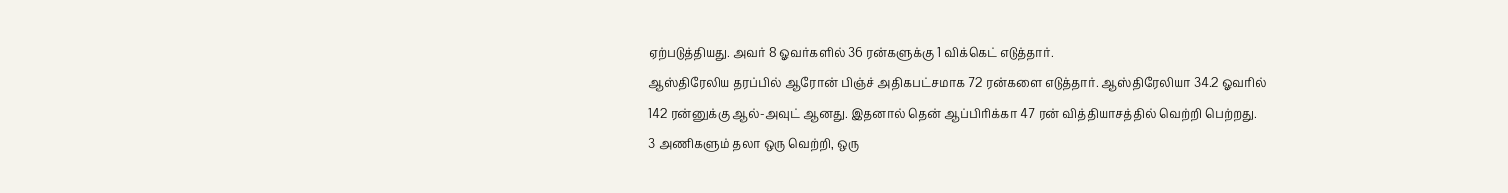ஏற்படுத்தியது. அவர் 8 ஓவர்களில் 36 ரன்களுக்கு 1 விக்கெட் எடுத்தார்.
ஆஸ்திரேலிய தரப்பில் ஆரோன் பிஞ்ச் அதிகபட்சமாக 72 ரன்களை எடுத்தார். ஆஸ்திரேலியா 34.2 ஓவரில் 142 ரன்னுக்கு ஆல்-அவுட் ஆனது. இதனால் தென் ஆப்பிரிக்கா 47 ரன் வித்தியாசத்தில் வெற்றி பெற்றது.
3 அணிகளும் தலா ஒரு வெற்றி, ஒரு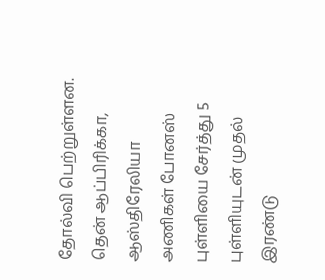தோல்வி பெற்றுள்ளன. தென் ஆப்பிரிக்கா, ஆஸ்திரேலியா அணிகள் போனஸ் புள்ளியை சேர்த்து 5 புள்ளியுடன் முதல் இரண்டு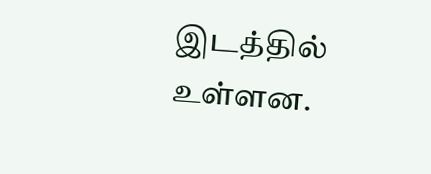இடத்தில் உள்ளன.